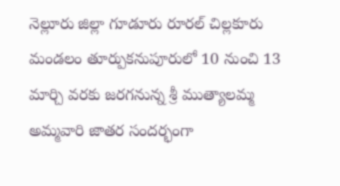నెల్లూరు జిల్లా గూడూరు రూరల్ చిల్లకూరు మండలం తూర్పుకనుపూరులో 10 నుంచి 13 మార్చి వరకు జరగనున్న శ్రీ ముత్యాలమ్మ అమ్మవారి జాతర సందర్భంగా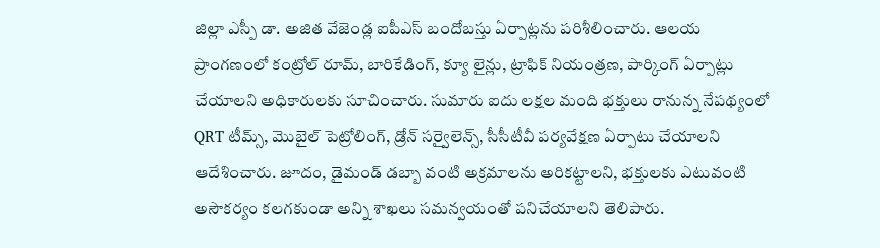జిల్లా ఎస్పీ డా. అజిత వేజెండ్ల ఐపీఎస్ బందోబస్తు ఏర్పాట్లను పరిశీలించారు. ఆలయ ప్రాంగణంలో కంట్రోల్ రూమ్, బారికేడింగ్, క్యూ లైన్లు, ట్రాఫిక్ నియంత్రణ, పార్కింగ్ ఏర్పాట్లు చేయాలని అధికారులకు సూచించారు. సుమారు ఐదు లక్షల మంది భక్తులు రానున్న నేపథ్యంలో QRT టీమ్స్, మొబైల్ పెట్రోలింగ్, డ్రోన్ సర్వైలెన్స్, సీసీటీవీ పర్యవేక్షణ ఏర్పాటు చేయాలని ఆదేశించారు. జూదం, డైమండ్ డబ్బా వంటి అక్రమాలను అరికట్టాలని, భక్తులకు ఎటువంటి అసౌకర్యం కలగకుండా అన్ని శాఖలు సమన్వయంతో పనిచేయాలని తెలిపారు.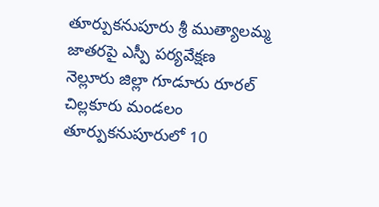తూర్పుకనుపూరు శ్రీ ముత్యాలమ్మ జాతరపై ఎస్పీ పర్యవేక్షణ
నెల్లూరు జిల్లా గూడూరు రూరల్ చిల్లకూరు మండలం తూర్పుకనుపూరులో 10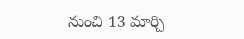నుంచి 13 మార్చి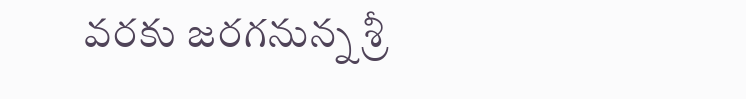వరకు జరగనున్న శ్రీ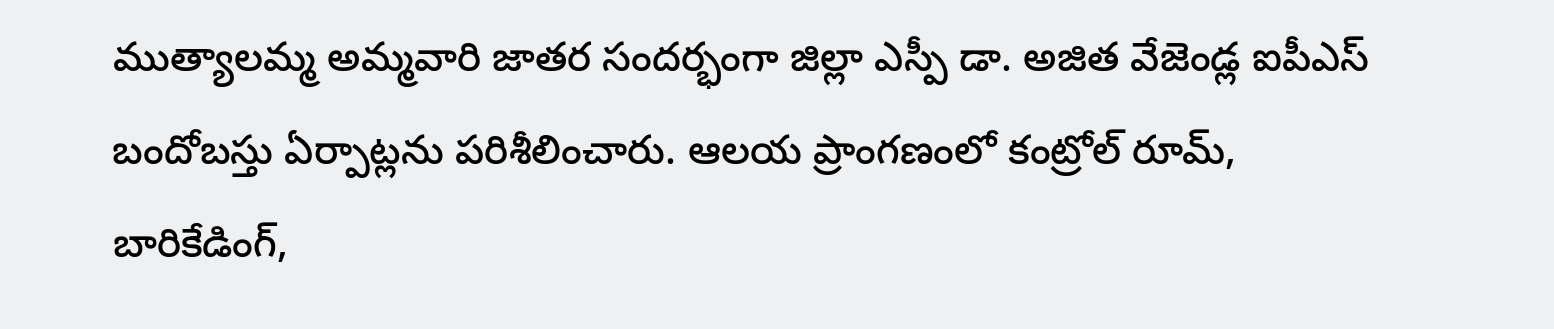ముత్యాలమ్మ అమ్మవారి జాతర సందర్భంగా జిల్లా ఎస్పీ డా. అజిత వేజెండ్ల ఐపీఎస్ బందోబస్తు ఏర్పాట్లను పరిశీలించారు. ఆలయ ప్రాంగణంలో కంట్రోల్ రూమ్, బారికేడింగ్,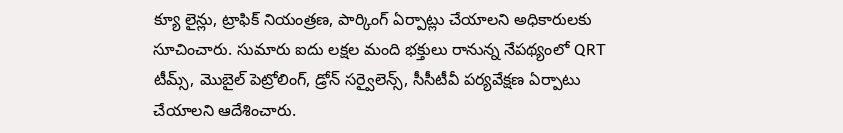క్యూ లైన్లు, ట్రాఫిక్ నియంత్రణ, పార్కింగ్ ఏర్పాట్లు చేయాలని అధికారులకు సూచించారు. సుమారు ఐదు లక్షల మంది భక్తులు రానున్న నేపథ్యంలో QRT టీమ్స్, మొబైల్ పెట్రోలింగ్, డ్రోన్ సర్వైలెన్స్, సీసీటీవీ పర్యవేక్షణ ఏర్పాటు చేయాలని ఆదేశించారు.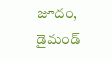జూదం, డైమండ్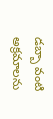డబ్బా వంటి అక్రమాలను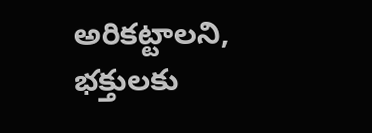అరికట్టాలని, భక్తులకు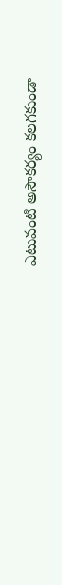ఎటువంటి అసౌకర్యం కలగకుండా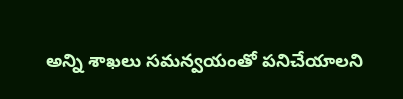అన్ని శాఖలు సమన్వయంతో పనిచేయాలని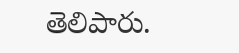తెలిపారు.